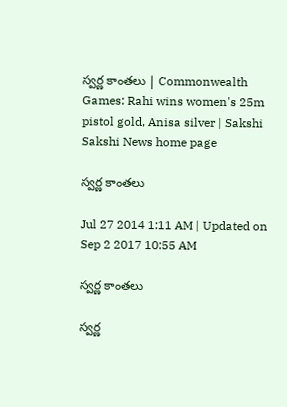స్వర్ణ కాంతలు | Commonwealth Games: Rahi wins women's 25m pistol gold, Anisa silver | Sakshi
Sakshi News home page

స్వర్ణ కాంతలు

Jul 27 2014 1:11 AM | Updated on Sep 2 2017 10:55 AM

స్వర్ణ కాంతలు

స్వర్ణ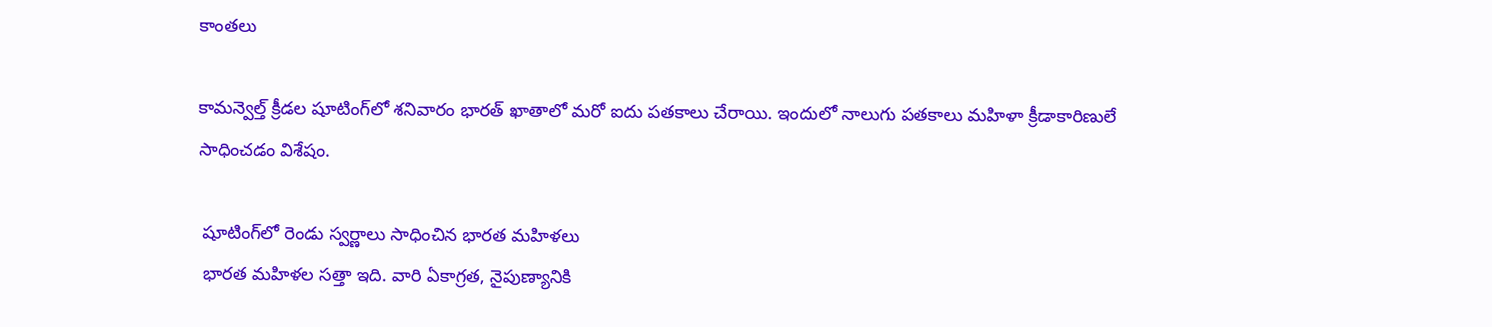కాంతలు

కామన్వెల్త్ క్రీడల షూటింగ్‌లో శనివారం భారత్ ఖాతాలో మరో ఐదు పతకాలు చేరాయి. ఇందులో నాలుగు పతకాలు మహిళా క్రీడాకారిణులే సాధించడం విశేషం.

 షూటింగ్‌లో రెండు స్వర్ణాలు సాధించిన భారత మహిళలు
 భారత మహిళల సత్తా ఇది. వారి ఏకాగ్రత, నైపుణ్యానికి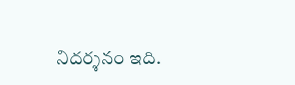నిదర్శనం ఇది.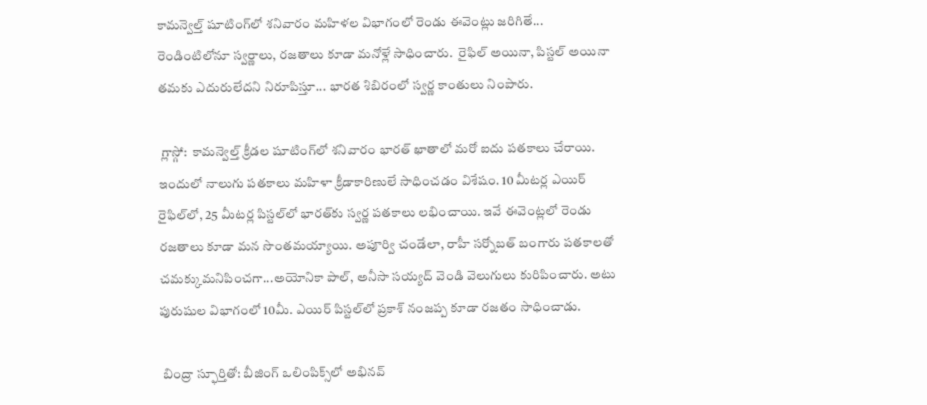కామన్వెల్త్ షూటింగ్‌లో శనివారం మహిళల విభాగంలో రెండు ఈవెంట్లు జరిగితే... రెండింటిలోనూ స్వర్ణాలు, రజతాలు కూడా మనోళ్లే సాధించారు.  రైఫిల్ అయినా, పిస్టల్ అయినా తమకు ఎదురులేదని నిరూపిస్తూ... భారత శిబిరంలో స్వర్ణ కాంతులు నింపారు.

 గ్లాస్గో:  కామన్వెల్త్ క్రీడల షూటింగ్‌లో శనివారం భారత్ ఖాతాలో మరో ఐదు పతకాలు చేరాయి. ఇందులో నాలుగు పతకాలు మహిళా క్రీడాకారిణులే సాధించడం విశేషం. 10 మీటర్ల ఎయిర్ రైఫిల్‌లో, 25 మీటర్ల పిస్టల్‌లో భారత్‌కు స్వర్ణ పతకాలు లభించాయి. ఇవే ఈవెంట్లలో రెండు రజతాలు కూడా మన సొంతమయ్యాయి. అపూర్వి చండేలా, రాహీ సర్నోబత్ బంగారు పతకాలతో చమక్కుమనిపించగా...అయోనికా పాల్, అనీసా సయ్యద్ వెండి వెలుగులు కురిపించారు. అటు పురుషుల విభాగంలో 10మీ. ఎయిర్ పిస్టల్‌లో ప్రకాశ్ నంజప్ప కూడా రజతం సాధించాడు.

 బింద్రా స్ఫూర్తితో: బీజింగ్ ఒలింపిక్స్‌లో అభినవ్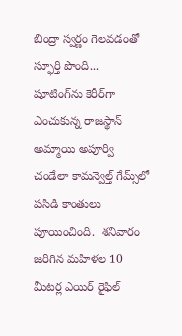బింద్రా స్వర్ణం గెలవడంతో స్ఫూర్తి పొంది... షూటింగ్‌ను కెరీర్‌గా ఎంచుకున్న రాజస్థాన్ అమ్మాయి అపూర్వి చండేలా కామన్వెల్త్ గేమ్స్‌లో పసిడి కాంతులు పూయించింది.  శనివారం జరిగిన మహిళల 10 మీటర్ల ఎయిర్ రైఫిల్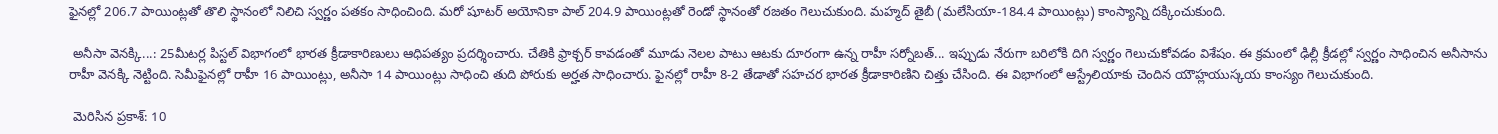ఫైనల్లో 206.7 పాయింట్లతో తొలి స్థానంలో నిలిచి స్వర్ణం పతకం సాధించింది. మరో షూటర్ అయోనికా పాల్ 204.9 పాయింట్లతో రెండో స్థానంతో రజతం గెలుచుకుంది. మహ్మద్ తైబీ (మలేసియా-184.4 పాయింట్లు) కాంస్యాన్ని దక్కించుకుంది.

 అనీసా వెనక్కి...: 25మీటర్ల పిస్టల్ విభాగంలో భారత క్రీడాకారిణులు ఆధిపత్యం ప్రదర్శించారు. చేతికి ఫ్రాక్చర్ కావడంతో మూడు నెలల పాటు ఆటకు దూరంగా ఉన్న రాహీ సర్నోబత్... ఇప్పుడు నేరుగా బరిలోకి దిగి స్వర్ణం గెలుచుకోవడం విశేషం. ఈ క్రమంలో ఢిల్లీ క్రీడల్లో స్వర్ణం సాధించిన అనీసాను రాహీ వెనక్కి నెట్టింది. సెమీఫైనల్లో రాహీ 16 పాయింట్లు, అనీసా 14 పాయింట్లు సాధించి తుది పోరుకు అర్హత సాధించారు. ఫైనల్లో రాహీ 8-2 తేడాతో సహచర భారత క్రీడాకారిణిని చిత్తు చేసింది. ఈ విభాగంలో ఆస్ట్రేలియాకు చెందిన యౌహ్లయుస్కయ కాంస్యం గెలుచుకుంది.

 మెరిసిన ప్రకాశ్: 10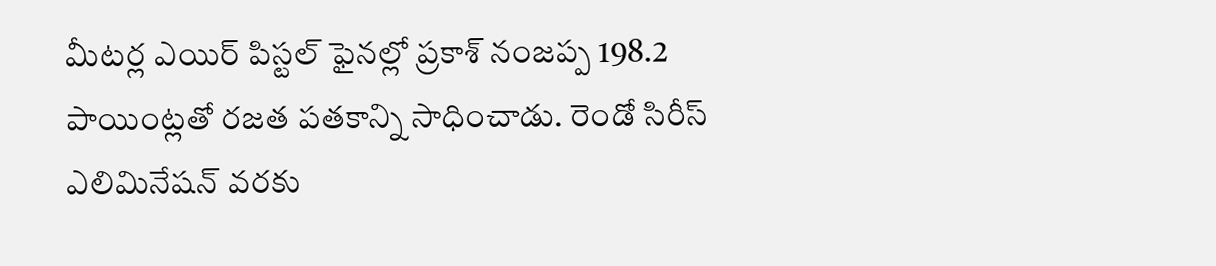మీటర్ల ఎయిర్ పిస్టల్ ఫైనల్లో ప్రకాశ్ నంజప్ప 198.2 పాయింట్లతో రజత పతకాన్ని సాధించాడు. రెండో సిరీస్ ఎలిమినేషన్ వరకు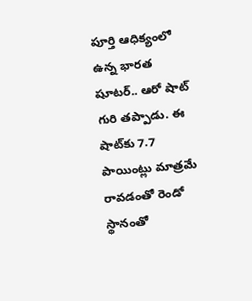పూర్తి ఆధిక్యంలో ఉన్న భారత షూటర్.. ఆరో షాట్ గురి తప్పాడు. ఈ షాట్‌కు 7.7 పాయింట్లు మాత్రమే రావడంతో రెండో స్థానంతో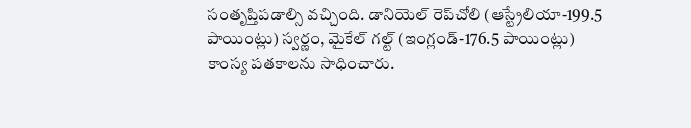సంతృప్తిపడాల్సి వచ్చింది. డానియెల్ రెప్‌చోలి (ఆస్ట్రేలియా-199.5 పాయింట్లు) స్వర్ణం, మైకేల్ గల్ట్ (ఇంగ్లండ్-176.5 పాయింట్లు) కాంస్య పతకాలను సాధించారు.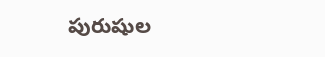పురుషుల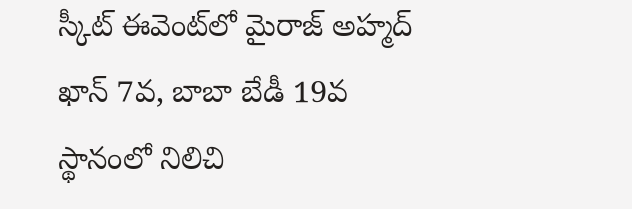స్కీట్ ఈవెంట్‌లో మైరాజ్ అహ్మద్ ఖాన్ 7వ, బాబా బేడీ 19వ స్థానంలో నిలిచి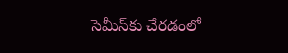సెమీస్‌కు చేరడంలో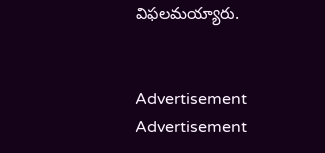విఫలమయ్యారు.


Advertisement
Advertisement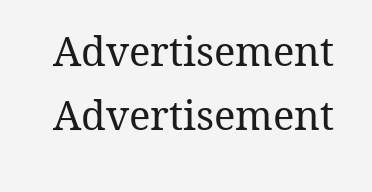Advertisement
Advertisement